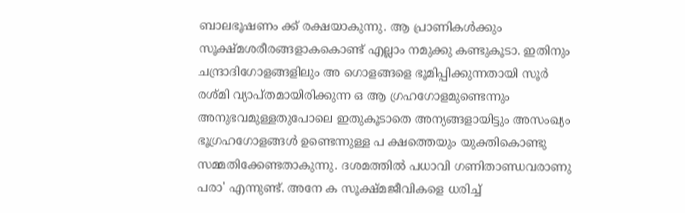ബാലഭൂഷണം ക്ക് രക്ഷയാകുന്നു. ആ പ്രാണികൾക്കും സൂക്ഷ്മശരീരങ്ങളാകകൊണ്ട് എല്ലാം നമുക്കു കണ്ടുകൂടാ. ഇതിനും ചന്ദ്രാദിഗോളങ്ങളിലും അ ഗൊളങ്ങളെ ഭൂമിപ്പിക്കുന്നതായി സൂർ രശ്മി വ്യാപ്തമായിരിക്കുന്ന ഒ ആ ഗ്രഹഗോളമുണ്ടെന്നും അനുഭവമുള്ളതുപോലെ ഇതുകൂടാതെ അന്യങ്ങളായിട്ടും അസംഖ്യം ഭൂഗ്രഹഗോളങ്ങൾ ഉണ്ടെന്നുള്ള പ ക്ഷത്തെയും യുക്തികൊണ്ടു സമ്മതിക്കേണ്ടതാകുന്നു. ദശമത്തിൽ പധാവി ഗണിതാണ്ഡവരാണു പരാ' എന്നുണ്ട്. അനേ ക സൂക്ഷ്മജീവികളെ ധരിച്ച്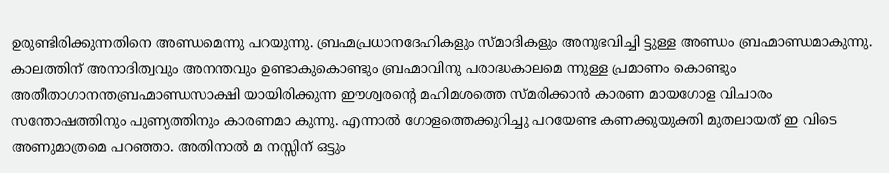ഉരുണ്ടിരിക്കുന്നതിനെ അണ്ഡമെന്നു പറയുന്നു. ബ്രഹ്മപ്രധാനദേഹികളും സ്മാദികളും അനുഭവിച്ചി ട്ടുള്ള അണ്ഡം ബ്രഹ്മാണ്ഡമാകുന്നു. കാലത്തിന് അനാദിത്വവും അനന്തവും ഉണ്ടാകുകൊണ്ടും ബ്രഹ്മാവിനു പരാദ്ധകാലമെ ന്നുള്ള പ്രമാണം കൊണ്ടും അതീതാഗാനന്തബ്രഹ്മാണ്ഡസാക്ഷി യായിരിക്കുന്ന ഈശ്വരന്റെ മഹിമശത്തെ സ്മരിക്കാൻ കാരണ മായഗോള വിചാരം സന്തോഷത്തിനും പുണ്യത്തിനും കാരണമാ കുന്നു. എന്നാൽ ഗോളത്തെക്കുറിച്ചു പറയേണ്ട കണക്കുയുക്തി മുതലായത് ഇ വിടെ അണുമാത്രമെ പറഞ്ഞാ. അതിനാൽ മ നസ്സിന് ഒട്ടും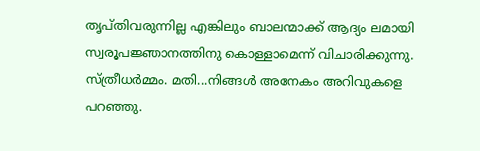തൃപ്തിവരുന്നില്ല എങ്കിലും ബാലന്മാക്ക് ആദ്യം ലമായി സ്വരൂപജ്ഞാനത്തിനു കൊള്ളാമെന്ന് വിചാരിക്കുന്നു. സ്ത്രീധർമ്മം. മതി...നിങ്ങൾ അനേകം അറിവുകളെ പറഞ്ഞു.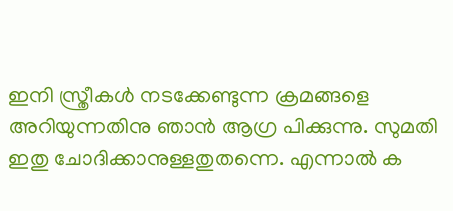ഇനി സ്ത്രീകൾ നടക്കേണ്ടുന്ന ക്രമങ്ങളെ അറിയുന്നതിനു ഞാൻ ആഗ്ര പിക്കുന്നു. സുമതി ഇതു ചോദിക്കാനുള്ളതുതന്നെ. എന്നാൽ ക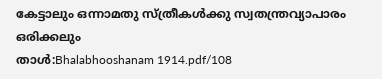കേട്ടാലും ഒന്നാമതു സ്ത്രീകൾക്കു സ്വതന്ത്രവ്യാപാരം ഒരിക്കലും
താൾ:Bhalabhooshanam 1914.pdf/108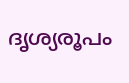ദൃശ്യരൂപം